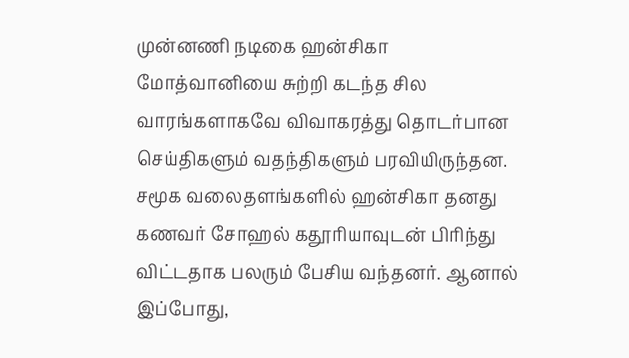முன்னணி நடிகை ஹன்சிகா மோத்வானியை சுற்றி கடந்த சில வாரங்களாகவே விவாகரத்து தொடர்பான செய்திகளும் வதந்திகளும் பரவியிருந்தன. சமூக வலைதளங்களில் ஹன்சிகா தனது கணவர் சோஹல் கதூரியாவுடன் பிரிந்து விட்டதாக பலரும் பேசிய வந்தனர். ஆனால் இப்போது,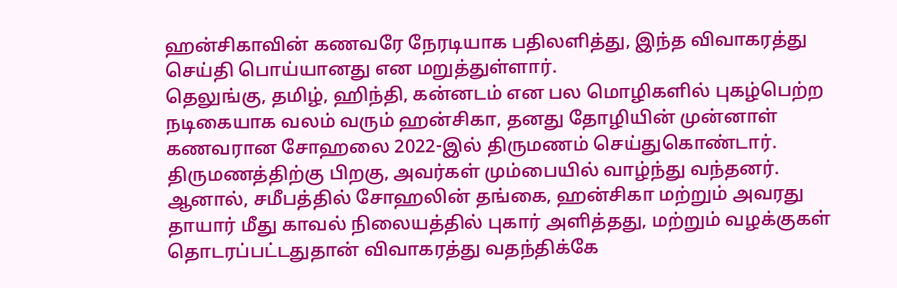ஹன்சிகாவின் கணவரே நேரடியாக பதிலளித்து, இந்த விவாகரத்து செய்தி பொய்யானது என மறுத்துள்ளார்.
தெலுங்கு, தமிழ், ஹிந்தி, கன்னடம் என பல மொழிகளில் புகழ்பெற்ற நடிகையாக வலம் வரும் ஹன்சிகா, தனது தோழியின் முன்னாள் கணவரான சோஹலை 2022-இல் திருமணம் செய்துகொண்டார். திருமணத்திற்கு பிறகு, அவர்கள் மும்பையில் வாழ்ந்து வந்தனர். ஆனால், சமீபத்தில் சோஹலின் தங்கை, ஹன்சிகா மற்றும் அவரது தாயார் மீது காவல் நிலையத்தில் புகார் அளித்தது, மற்றும் வழக்குகள் தொடரப்பட்டதுதான் விவாகரத்து வதந்திக்கே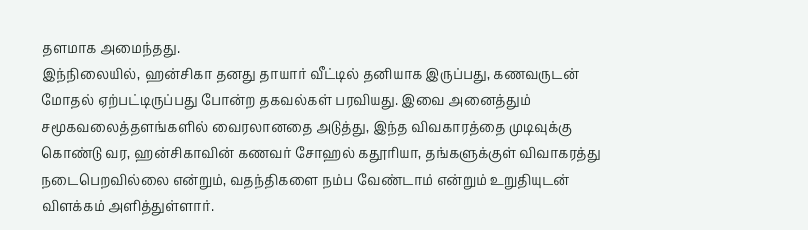தளமாக அமைந்தது.
இந்நிலையில், ஹன்சிகா தனது தாயார் வீட்டில் தனியாக இருப்பது, கணவருடன் மோதல் ஏற்பட்டிருப்பது போன்ற தகவல்கள் பரவியது. இவை அனைத்தும் சமூகவலைத்தளங்களில் வைரலானதை அடுத்து, இந்த விவகாரத்தை முடிவுக்கு கொண்டு வர, ஹன்சிகாவின் கணவர் சோஹல் கதூரியா, தங்களுக்குள் விவாகரத்து நடைபெறவில்லை என்றும், வதந்திகளை நம்ப வேண்டாம் என்றும் உறுதியுடன் விளக்கம் அளித்துள்ளார்.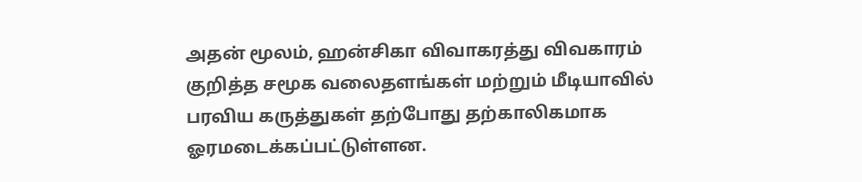அதன் மூலம், ஹன்சிகா விவாகரத்து விவகாரம் குறித்த சமூக வலைதளங்கள் மற்றும் மீடியாவில் பரவிய கருத்துகள் தற்போது தற்காலிகமாக ஓரமடைக்கப்பட்டுள்ளன.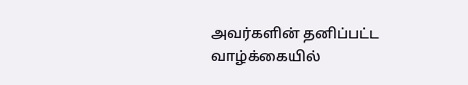அவர்களின் தனிப்பட்ட வாழ்க்கையில்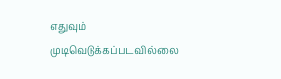எதுவும் முடிவெடுக்கப்படவில்லை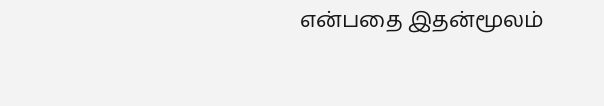என்பதை இதன்மூலம்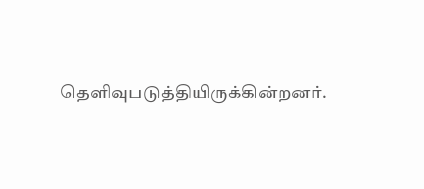தெளிவுபடுத்தியிருக்கின்றனர்.